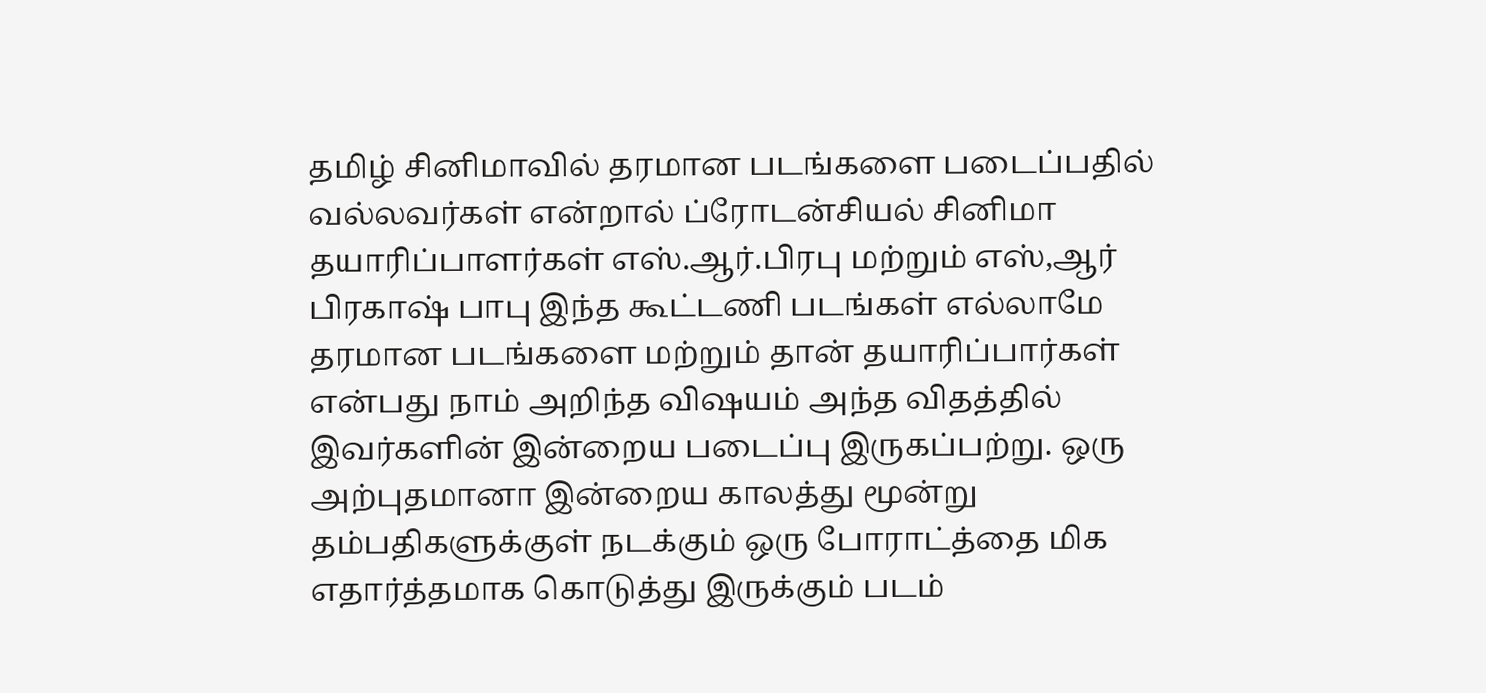தமிழ் சினிமாவில் தரமான படங்களை படைப்பதில் வல்லவர்கள் என்றால் ப்ரோடன்சியல் சினிமா தயாரிப்பாளர்கள் எஸ்.ஆர்.பிரபு மற்றும் எஸ்,ஆர் பிரகாஷ் பாபு இந்த கூட்டணி படங்கள் எல்லாமே தரமான படங்களை மற்றும் தான் தயாரிப்பார்கள் என்பது நாம் அறிந்த விஷயம் அந்த விதத்தில் இவர்களின் இன்றைய படைப்பு இருகப்பற்று. ஒரு அற்புதமானா இன்றைய காலத்து மூன்று தம்பதிகளுக்குள் நடக்கும் ஒரு போராட்த்தை மிக எதார்த்தமாக கொடுத்து இருக்கும் படம்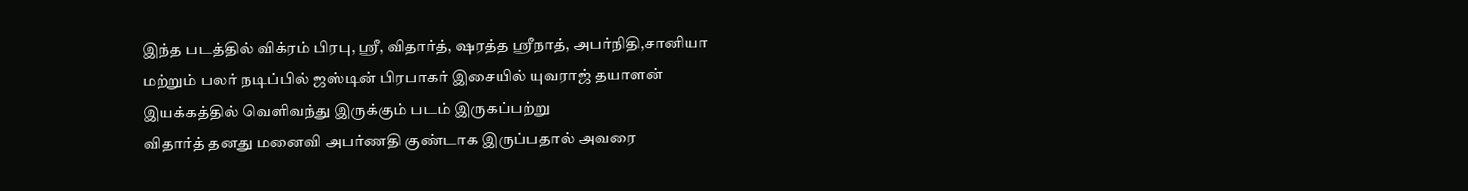இந்த படத்தில் விக்ரம் பிரபு, ஸ்ரீ, விதார்த், ஷரத்த ஸ்ரீநாத், அபர்நிதி,சானியா மற்றும் பலர் நடிப்பில் ஜஸ்டின் பிரபாகர் இசையில் யுவராஜ் தயாளன் இயக்கத்தில் வெளிவந்து இருக்கும் படம் இருகப்பற்று
விதார்த் தனது மனைவி அபர்ணதி குண்டாக இருப்பதால் அவரை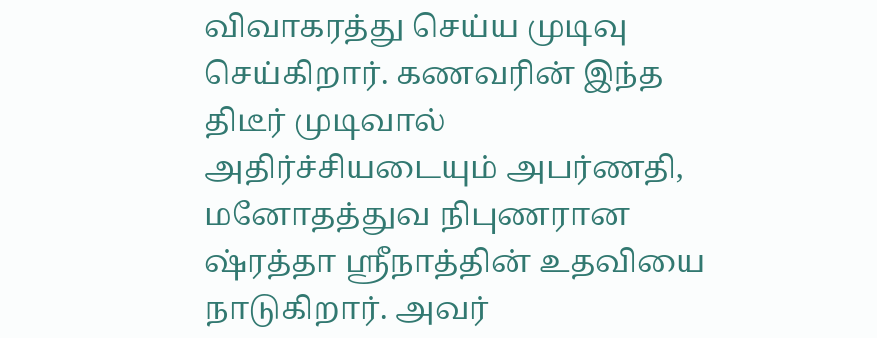விவாகரத்து செய்ய முடிவு செய்கிறார். கணவரின் இந்த திடீர் முடிவால் அதிர்ச்சியடையும் அபர்ணதி, மனோதத்துவ நிபுணரான ஷ்ரத்தா ஸ்ரீநாத்தின் உதவியை நாடுகிறார். அவர்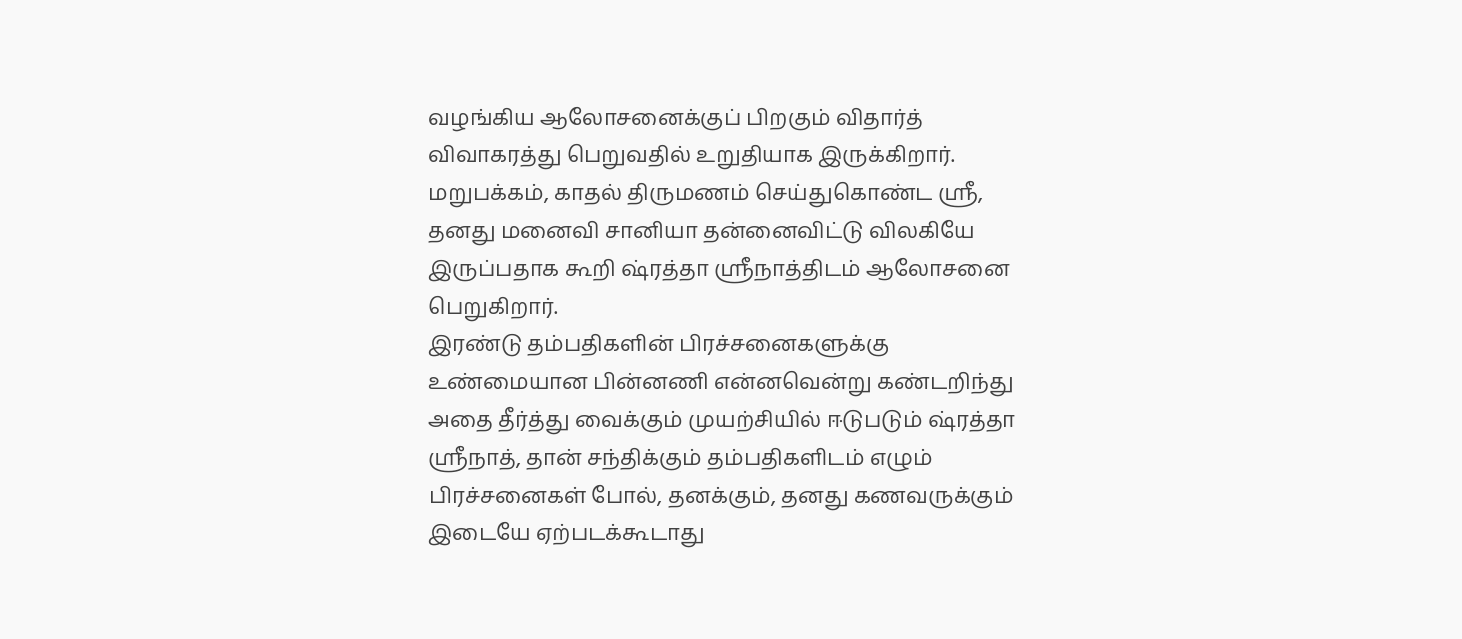வழங்கிய ஆலோசனைக்குப் பிறகும் விதார்த் விவாகரத்து பெறுவதில் உறுதியாக இருக்கிறார். மறுபக்கம், காதல் திருமணம் செய்துகொண்ட ஸ்ரீ, தனது மனைவி சானியா தன்னைவிட்டு விலகியே இருப்பதாக கூறி ஷ்ரத்தா ஸ்ரீநாத்திடம் ஆலோசனை பெறுகிறார்.
இரண்டு தம்பதிகளின் பிரச்சனைகளுக்கு உண்மையான பின்னணி என்னவென்று கண்டறிந்து அதை தீர்த்து வைக்கும் முயற்சியில் ஈடுபடும் ஷ்ரத்தா ஸ்ரீநாத், தான் சந்திக்கும் தம்பதிகளிடம் எழும் பிரச்சனைகள் போல், தனக்கும், தனது கணவருக்கும் இடையே ஏற்படக்கூடாது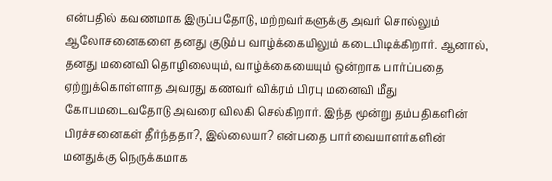என்பதில் கவணமாக இருப்பதோடு, மற்றவர்களுக்கு அவர் சொல்லும் ஆலோசனைகளை தனது குடும்ப வாழ்க்கையிலும் கடைபிடிக்கிறார். ஆனால், தனது மனைவி தொழிலையும், வாழ்க்கையையும் ஒன்றாக பார்ப்பதை ஏற்றுக்கொள்ளாத அவரது கணவர் விக்ரம் பிரபு மனைவி மீது கோபமடைவதோடு அவரை விலகி செல்கிறார். இந்த மூன்று தம்பதிகளின் பிரச்சனைகள் தீர்ந்ததா?, இல்லையா? என்பதை பார்வையாளர்களின் மனதுக்கு நெருக்கமாக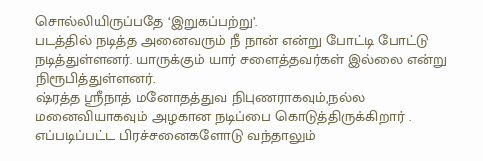சொல்லியிருப்பதே ‘இறுகப்பற்று’.
படத்தில் நடித்த அனைவரும் நீ நான் என்று போட்டி போட்டு நடித்துள்ளனர். யாருக்கும் யார் சளைத்தவர்கள் இல்லை என்று நிரூபித்துள்ளனர்.
ஷ்ரத்த ஸ்ரீநாத் மனோதத்துவ நிபுணராகவும்,நல்ல மனைவியாகவும் அழகான நடிப்பை கொடுத்திருக்கிறார் . எப்படிப்பட்ட பிரச்சனைகளோடு வந்தாலும்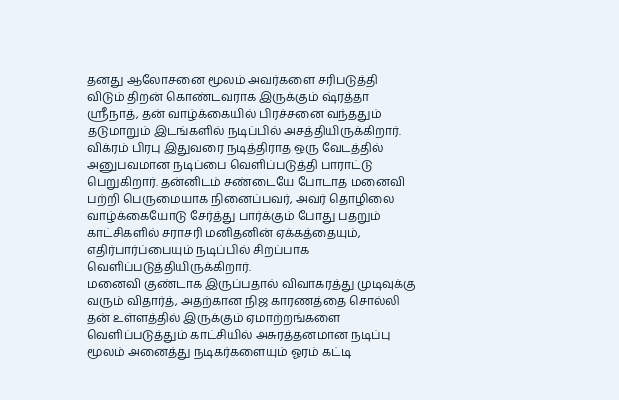தனது ஆலோசனை மூலம் அவர்களை சரிபடுத்தி விடும் திறன் கொண்டவராக இருக்கும் ஷ்ரத்தா ஸ்ரீநாத், தன் வாழ்க்கையில் பிரச்சனை வந்ததும் தடுமாறும் இடங்களில் நடிப்பில் அசத்தியிருக்கிறார்.
விக்ரம் பிரபு இதுவரை நடித்திராத ஒரு வேடத்தில் அனுபவமான நடிப்பை வெளிப்படுத்தி பாராட்டு பெறுகிறார். தன்னிடம் சண்டையே போடாத மனைவி பற்றி பெருமையாக நினைப்பவர், அவர் தொழிலை வாழ்க்கையோடு சேர்த்து பார்க்கும் போது பதறும் காட்சிகளில் சராசரி மனிதனின் ஏக்கத்தையும், எதிர்பார்ப்பையும் நடிப்பில் சிறப்பாக வெளிப்படுத்தியிருக்கிறார்.
மனைவி குண்டாக இருப்பதால் விவாகரத்து முடிவுக்கு வரும் விதார்த், அதற்கான நிஜ காரணத்தை சொல்லி தன் உள்ளத்தில் இருக்கும் ஏமாற்றங்களை வெளிப்படுத்தும் காட்சியில் அசுரத்தனமான நடிப்பு மூலம் அனைத்து நடிகர்களையும் ஓரம் கட்டி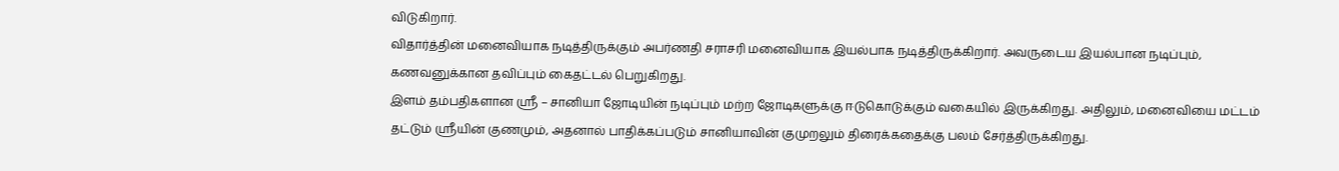விடுகிறார்.
விதார்த்தின் மனைவியாக நடித்திருக்கும் அபர்ணதி சராசரி மனைவியாக இயல்பாக நடித்திருக்கிறார். அவருடைய இயல்பான நடிப்பும், கணவனுக்கான தவிப்பும் கைதட்டல் பெறுகிறது.
இளம் தம்பதிகளான ஸ்ரீ – சானியா ஜோடியின் நடிப்பும் மற்ற ஜோடிகளுக்கு ஈடுகொடுக்கும் வகையில் இருக்கிறது. அதிலும், மனைவியை மட்டம் தட்டும் ஸ்ரீயின் குணமும், அதனால் பாதிக்கப்படும் சானியாவின் குமுறலும் திரைக்கதைக்கு பலம் சேர்த்திருக்கிறது.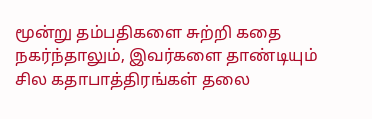மூன்று தம்பதிகளை சுற்றி கதை நகர்ந்தாலும், இவர்களை தாண்டியும் சில கதாபாத்திரங்கள் தலை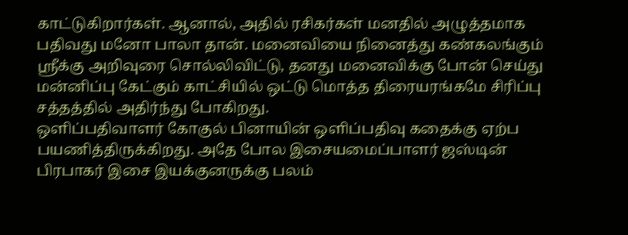காட்டுகிறார்கள். ஆனால், அதில் ரசிகர்கள் மனதில் அழுத்தமாக பதிவது மனோ பாலா தான். மனைவியை நினைத்து கண்கலங்கும் ஸ்ரீக்கு அறிவுரை சொல்லிவிட்டு, தனது மனைவிக்கு போன் செய்து மன்னிப்பு கேட்கும் காட்சியில் ஒட்டு மொத்த திரையரங்கமே சிரிப்பு சத்தத்தில் அதிர்ந்து போகிறது.
ஒளிப்பதிவாளர் கோகுல் பினாயின் ஒளிப்பதிவு கதைக்கு ஏற்ப பயணித்திருக்கிறது. அதே போல இசையமைப்பாளர் ஜஸ்டின் பிரபாகர் இசை இயக்குனருக்கு பலம்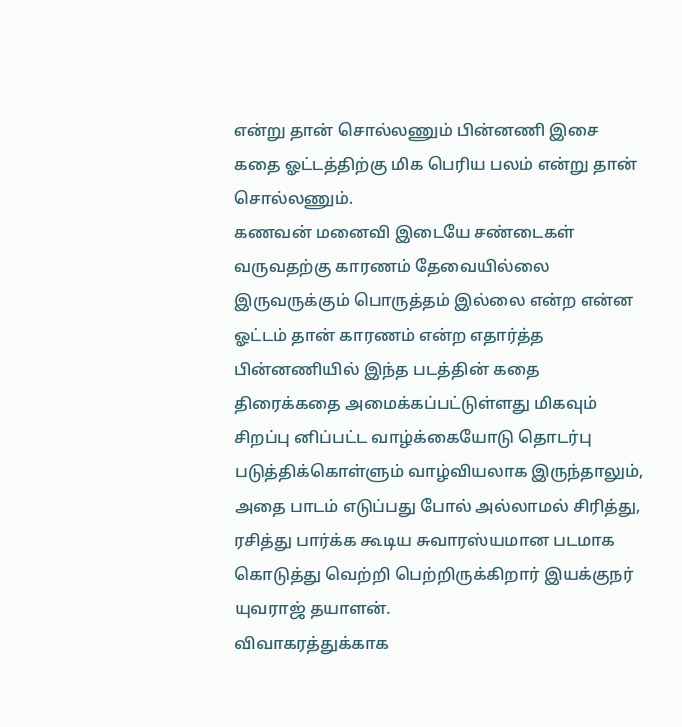என்று தான் சொல்லணும் பின்னணி இசை கதை ஓட்டத்திற்கு மிக பெரிய பலம் என்று தான் சொல்லணும்.
கணவன் மனைவி இடையே சண்டைகள் வருவதற்கு காரணம் தேவையில்லை இருவருக்கும் பொருத்தம் இல்லை என்ற என்ன ஓட்டம் தான் காரணம் என்ற எதார்த்த பின்னணியில் இந்த படத்தின் கதை திரைக்கதை அமைக்கப்பட்டுள்ளது மிகவும் சிறப்பு னிப்பட்ட வாழ்க்கையோடு தொடர்பு படுத்திக்கொள்ளும் வாழ்வியலாக இருந்தாலும், அதை பாடம் எடுப்பது போல் அல்லாமல் சிரித்து, ரசித்து பார்க்க கூடிய சுவாரஸ்யமான படமாக கொடுத்து வெற்றி பெற்றிருக்கிறார் இயக்குநர் யுவராஜ் தயாளன்.
விவாகரத்துக்காக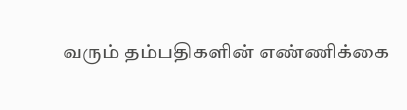வரும் தம்பதிகளின் எண்ணிக்கை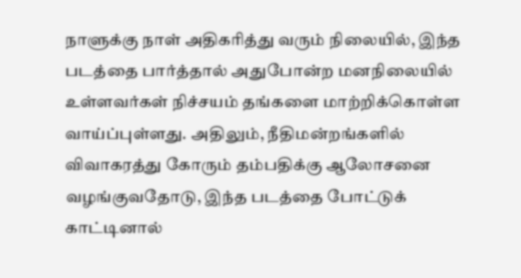நாளுக்கு நாள் அதிகரித்து வரும் நிலையில், இந்த படத்தை பார்த்தால் அதுபோன்ற மனநிலையில் உள்ளவர்கள் நிச்சயம் தங்களை மாற்றிக்கொள்ள வாய்ப்புள்ளது. அதிலும், நீதிமன்றங்களில் விவாகரத்து கோரும் தம்பதிக்கு ஆலோசனை வழங்குவதோடு, இந்த படத்தை போட்டுக் காட்டினால்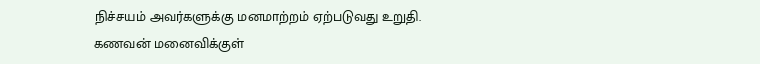நிச்சயம் அவர்களுக்கு மனமாற்றம் ஏற்படுவது உறுதி.
கணவன் மனைவிக்குள்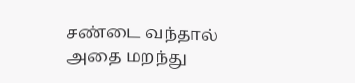சண்டை வந்தால் அதை மறந்து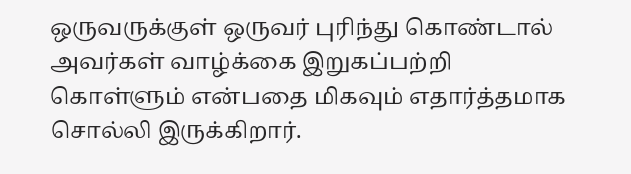ஒருவருக்குள் ஒருவர் புரிந்து கொண்டால் அவர்கள் வாழ்க்கை இறுகப்பற்றி கொள்ளும் என்பதை மிகவும் எதார்த்தமாக சொல்லி இருக்கிறார்.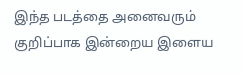இந்த படத்தை அனைவரும் குறிப்பாக இன்றைய இளைய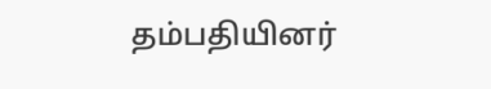தம்பதியினர்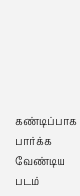கண்டிப்பாக பார்க்க வேண்டிய படம்